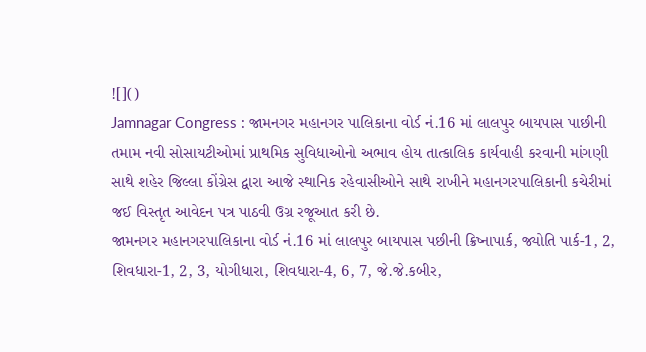![]()
Jamnagar Congress : જામનગર મહાનગર પાલિકાના વોર્ડ નં.16 માં લાલપુર બાયપાસ પાછીની તમામ નવી સોસાયટીઓમાં પ્રાથમિક સુવિધાઓનો અભાવ હોય તાત્કાલિક કાર્યવાહી કરવાની માંગણી સાથે શહેર જિલ્લા કોંગ્રેસ દ્વારા આજે સ્થાનિક રહેવાસીઓને સાથે રાખીને મહાનગરપાલિકાની કચેરીમાં જઈ વિસ્તૃત આવેદન પત્ર પાઠવી ઉગ્ર રજૂઆત કરી છે.
જામનગર મહાનગરપાલિકાના વોર્ડ નં.16 માં લાલપુર બાયપાસ પછીની ક્રિષ્નાપાર્ક, જ્યોતિ પાર્ક-1, 2, શિવધારા-1, 2, 3, યોગીધારા, શિવધારા-4, 6, 7, જે.જે.કબીર,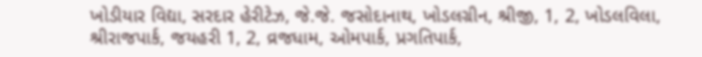ખોડીયાર વિદ્યા, સરદાર હેરીટેઝ, જે.જે. જસોદાનાથ, ખોડલગ્રીન, શ્રીજી, 1, 2, ખોડલવિલા, શ્રીરાજપાર્ક, જયહરી 1, 2, વ્રજધામ, ઓમપાર્ક, પ્રગતિપાર્ક,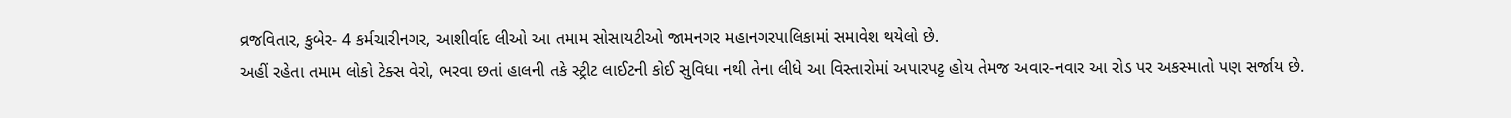વ્રજવિતાર, કુબેર- 4 કર્મચારીનગર, આશીર્વાદ લીઓ આ તમામ સોસાયટીઓ જામનગર મહાનગરપાલિકામાં સમાવેશ થયેલો છે.
અહીં રહેતા તમામ લોકો ટેક્સ વેરો, ભરવા છતાં હાલની તકે સ્ટ્રીટ લાઈટની કોઈ સુવિધા નથી તેના લીધે આ વિસ્તારોમાં અપારપટ્ટ હોય તેમજ અવાર-નવાર આ રોડ પર અકસ્માતો પણ સર્જાય છે.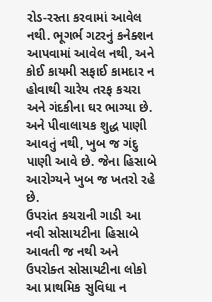રોડ-રસ્તા કરવામાં આવેલ નથી. ભૂગર્ભ ગટરનું કનેક્શન આપવામાં આવેલ નથી, અને કોઈ કાયમી સફાઈ કામદાર ન હોવાથી ચારેય તરફ કચરા અને ગંદકીના ઘર ભાગ્યા છે. અને પીવાલાયક શુદ્ધ પાણી આવતું નથી, ખુબ જ ગંદુ પાણી આવે છે. જેના હિસાબે આરોગ્યને ખુબ જ ખતરો રહે છે.
ઉપરાંત કચરાની ગાડી આ નવી સોસાયટીના હિસાબે આવતી જ નથી અને ઉપરોક્ત સોસાયટીના લોકો આ પ્રાથમિક સુવિધા ન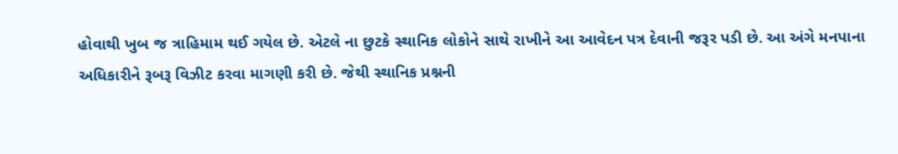હોવાથી ખુબ જ ત્રાહિમામ થઈ ગયેલ છે. એટલે ના છુટકે સ્થાનિક લોકોને સાથે રાખીને આ આવેદન પત્ર દેવાની જરૂર પડી છે. આ અંગે મનપાના અધિકારીને રૂબરૂ વિઝીટ કરવા માગણી કરી છે. જેથી સ્થાનિક પ્રશ્નની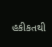હકીકતથી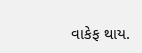વાકેફ થાય.